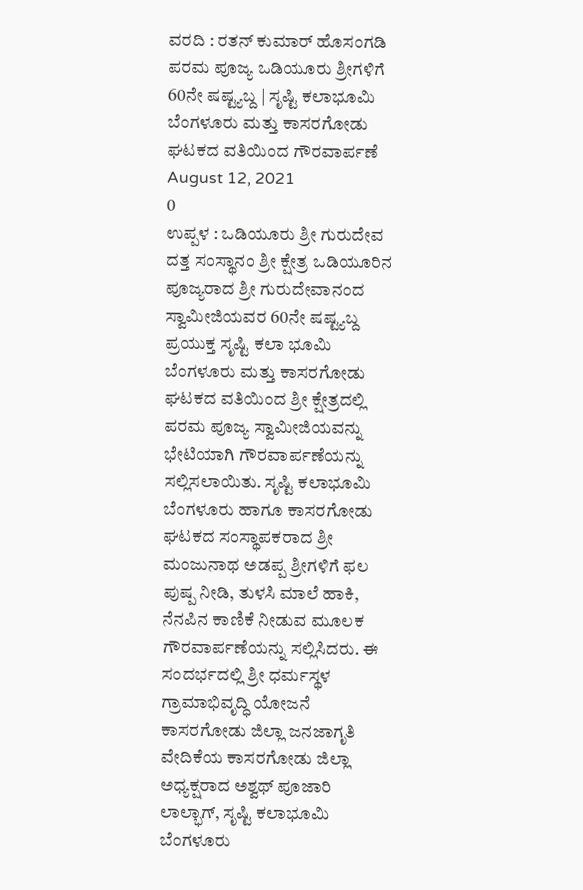ವರದಿ : ರತನ್ ಕುಮಾರ್ ಹೊಸಂಗಡಿ
ಪರಮ ಪೂಜ್ಯ ಒಡಿಯೂರು ಶ್ರೀಗಳಿಗೆ 60ನೇ ಷಷ್ಟ್ಯಬ್ದ | ಸೃಷ್ಟಿ ಕಲಾಭೂಮಿ ಬೆಂಗಳೂರು ಮತ್ತು ಕಾಸರಗೋಡು ಘಟಕದ ವತಿಯಿಂದ ಗೌರವಾರ್ಪಣೆ
August 12, 2021
0
ಉಪ್ಪಳ : ಒಡಿಯೂರು ಶ್ರೀ ಗುರುದೇವ ದತ್ತ ಸಂಸ್ಥಾನಂ ಶ್ರೀ ಕ್ಷೇತ್ರ ಒಡಿಯೂರಿನ ಪೂಜ್ಯರಾದ ಶ್ರೀ ಗುರುದೇವಾನಂದ ಸ್ವಾಮೀಜಿಯವರ 60ನೇ ಷಷ್ಟ್ಯಬ್ದ ಪ್ರಯುಕ್ತ ಸೃಷ್ಟಿ ಕಲಾ ಭೂಮಿ ಬೆಂಗಳೂರು ಮತ್ತು ಕಾಸರಗೋಡು ಘಟಕದ ವತಿಯಿಂದ ಶ್ರೀ ಕ್ಷೇತ್ರದಲ್ಲಿ ಪರಮ ಪೂಜ್ಯ ಸ್ವಾಮೀಜಿಯವನ್ನು ಭೇಟಿಯಾಗಿ ಗೌರವಾರ್ಪಣೆಯನ್ನು ಸಲ್ಲಿಸಲಾಯಿತು. ಸೃಷ್ಟಿ ಕಲಾಭೂಮಿ ಬೆಂಗಳೂರು ಹಾಗೂ ಕಾಸರಗೋಡು ಘಟಕದ ಸಂಸ್ಥಾಪಕರಾದ ಶ್ರೀ ಮಂಜುನಾಥ ಅಡಪ್ಪ ಶ್ರೀಗಳಿಗೆ ಫಲ ಪುಷ್ಪ ನೀಡಿ, ತುಳಸಿ ಮಾಲೆ ಹಾಕಿ, ನೆನಪಿನ ಕಾಣಿಕೆ ನೀಡುವ ಮೂಲಕ ಗೌರವಾರ್ಪಣೆಯನ್ನು ಸಲ್ಲಿಸಿದರು. ಈ ಸಂದರ್ಭದಲ್ಲಿ ಶ್ರೀ ಧರ್ಮಸ್ಥಳ ಗ್ರಾಮಾಭಿವೃದ್ಧಿ ಯೋಜನೆ ಕಾಸರಗೋಡು ಜಿಲ್ಲಾ ಜನಜಾಗೃತಿ ವೇದಿಕೆಯ ಕಾಸರಗೋಡು ಜಿಲ್ಲಾ ಅಧ್ಯಕ್ಷರಾದ ಅಶ್ವಥ್ ಪೂಜಾರಿ ಲಾಲ್ಭಾಗ್, ಸೃಷ್ಟಿ ಕಲಾಭೂಮಿ ಬೆಂಗಳೂರು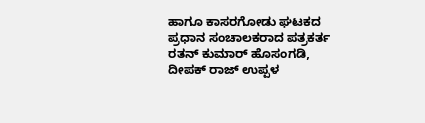ಹಾಗೂ ಕಾಸರಗೋಡು ಘಟಕದ ಪ್ರಧಾನ ಸಂಚಾಲಕರಾದ ಪತ್ರಕರ್ತ ರತನ್ ಕುಮಾರ್ ಹೊಸಂಗಡಿ, ದೀಪಕ್ ರಾಜ್ ಉಪ್ಪಳ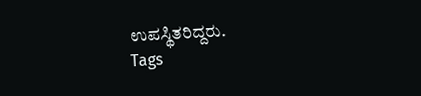ಉಪಸ್ಥಿತರಿದ್ದರು.
Tags